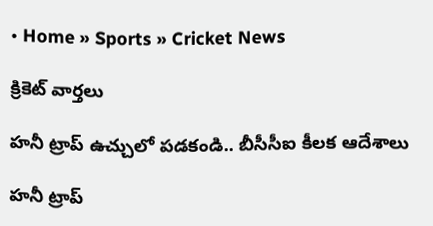• Home » Sports » Cricket News

క్రికెట్ వార్తలు

హనీ ట్రాప్ ఉచ్చులో పడకండి.. బీసీసీఐ కీలక ఆదేశాలు

హనీ ట్రాప్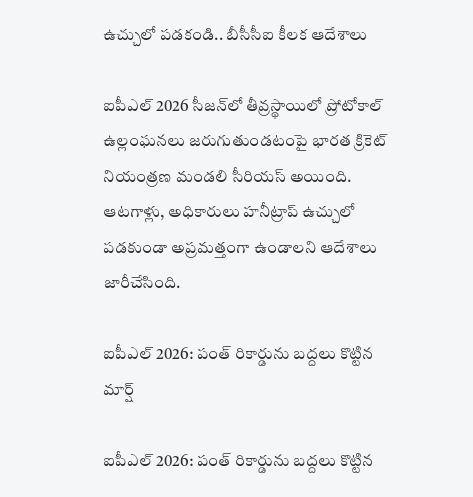ఉచ్చులో పడకండి.. బీసీసీఐ కీలక ఆదేశాలు

ఐపీఎల్ 2026 సీజన్‌లో తీవ్రస్థాయిలో ప్రోటోకాల్‌ ఉల్లంఘనలు జరుగుతుండటంపై భారత క్రికెట్ నియంత్రణ మండలి సీరియస్ అయింది. ఆటగాళ్లు, అధికారులు హనీట్రాప్‌ ఉచ్చులో పడకుండా అప్రమత్తంగా ఉండాలని ఆదేశాలు జారీచేసింది.

ఐపీఎల్ 2026: పంత్ రికార్డును బద్దలు కొట్టిన మార్ష్

ఐపీఎల్ 2026: పంత్ రికార్డును బద్దలు కొట్టిన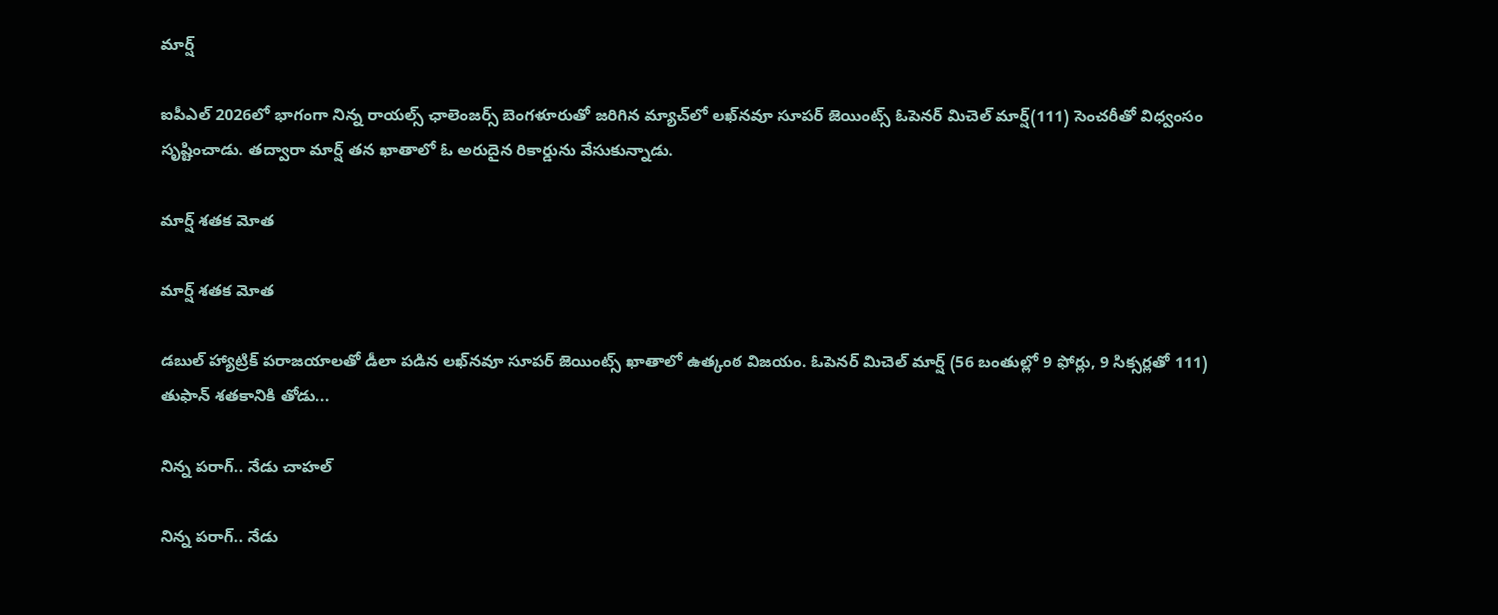మార్ష్

ఐపీఎల్ 2026లో భాగంగా నిన్న రాయల్స్ ఛాలెంజర్స్ బెంగళూరుతో జరిగిన మ్యాచ్‌లో లఖ్‌నవూ సూప‌ర్‌ జెయింట్స్ ఓపెన‌ర్ మిచెల్ మార్ష్(111) సెంచ‌రీతో విధ్వంసం సృష్టించాడు. త‌ద్వారా మార్ష్ తన ఖాతాలో ఓ అరుదైన రికార్డును వేసుకున్నాడు.

మార్ష్‌ శతక మోత

మార్ష్‌ శతక మోత

డబుల్‌ హ్యాట్రిక్‌ పరాజయాలతో డీలా పడిన లఖ్‌నవూ సూపర్‌ జెయింట్స్‌ ఖాతాలో ఉత్కంఠ విజయం. ఓపెనర్‌ మిచెల్‌ మార్ష్‌ (56 బంతుల్లో 9 ఫోర్లు, 9 సిక్సర్లతో 111) తుఫాన్‌ శతకానికి తోడు...

నిన్న పరాగ్‌.. నేడు చాహల్‌

నిన్న పరాగ్‌.. నేడు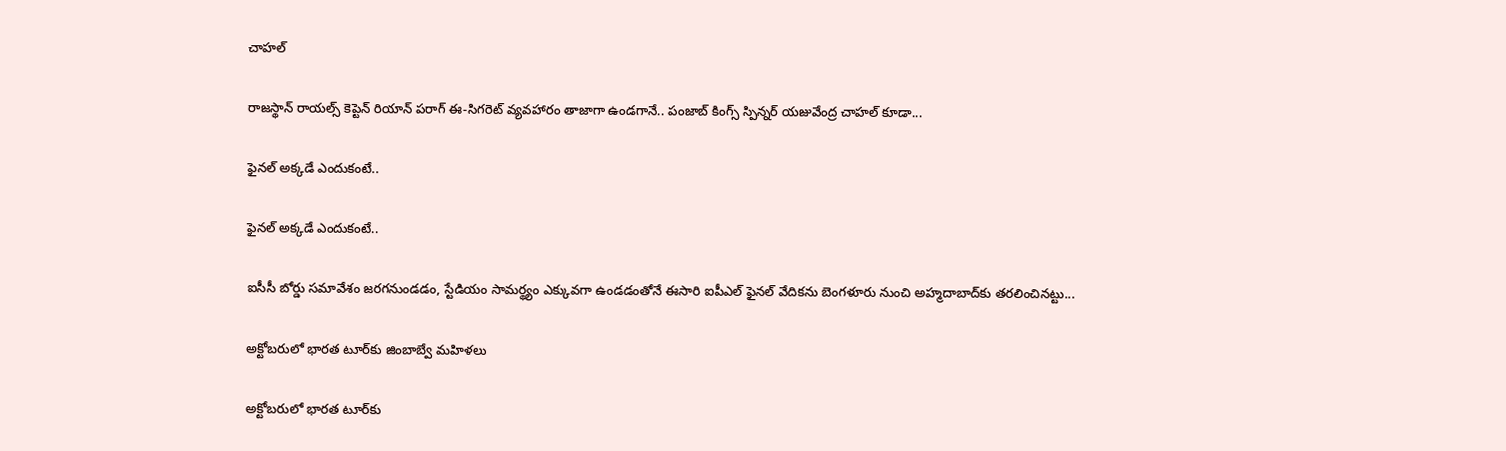చాహల్‌

రాజస్థాన్‌ రాయల్స్‌ కెప్టెన్‌ రియాన్‌ పరాగ్‌ ఈ-సిగరెట్‌ వ్యవహారం తాజాగా ఉండగానే.. పంజాబ్‌ కింగ్స్‌ స్పిన్నర్‌ యజువేంద్ర చాహల్‌ కూడా...

ఫైనల్‌ అక్కడే ఎందుకంటే..

ఫైనల్‌ అక్కడే ఎందుకంటే..

ఐసీసీ బోర్డు సమావేశం జరగనుండడం, స్టేడియం సామర్థ్యం ఎక్కువగా ఉండడంతోనే ఈసారి ఐపీఎల్‌ ఫైనల్‌ వేదికను బెంగళూరు నుంచి అహ్మదాబాద్‌కు తరలించినట్టు...

అక్టోబరులో భారత టూర్‌కు జింబాబ్వే మహిళలు

అక్టోబరులో భారత టూర్‌కు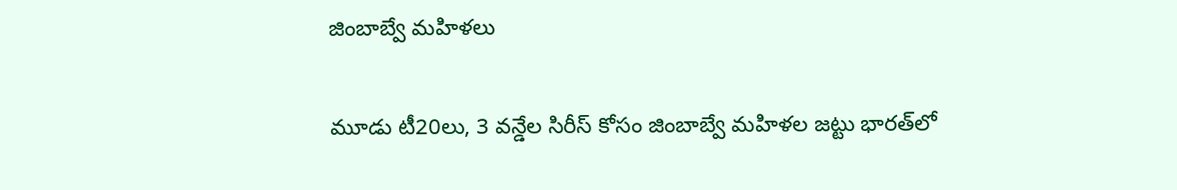జింబాబ్వే మహిళలు

మూడు టీ20లు, 3 వన్డేల సిరీస్‌ కోసం జింబాబ్వే మహిళల జట్టు భారత్‌లో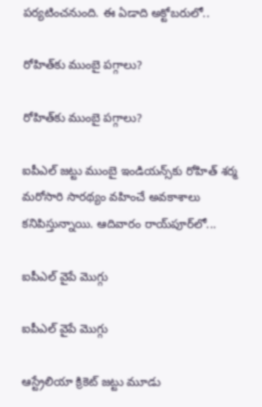పర్యటించనుంది. ఈ ఏడాది అక్టోబరులో..

రోహిత్‌కు ముంబై పగ్గాలు?

రోహిత్‌కు ముంబై పగ్గాలు?

ఐపీఎల్‌ జట్టు ముంబై ఇండియన్స్‌కు రోహిత్‌ శర్మ మరోసారి సారథ్యం వహించే అవకాశాలు కనిపిస్తున్నాయి. ఆదివారం రాయ్‌పూర్‌లో...

ఐపీఎల్‌ వైపే మొగ్గు

ఐపీఎల్‌ వైపే మొగ్గు

ఆస్ట్రేలియా క్రికెట్‌ జట్టు మూడు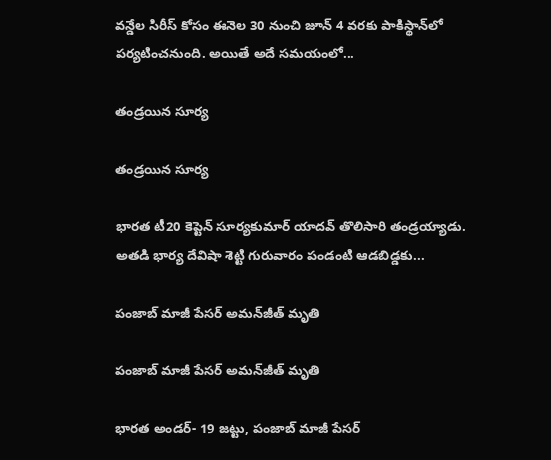వన్డేల సిరీస్‌ కోసం ఈనెల 30 నుంచి జూన్‌ 4 వరకు పాకిస్థాన్‌లో పర్యటించనుంది. అయితే అదే సమయంలో...

తండ్రయిన సూర్య

తండ్రయిన సూర్య

భారత టీ20 కెప్టెన్‌ సూర్యకుమార్‌ యాదవ్‌ తొలిసారి తండ్రయ్యాడు. అతడి భార్య దేవిషా శెట్టి గురువారం పండంటి ఆడబిడ్డకు...

పంజాబ్‌ మాజీ పేసర్‌ అమన్‌జీత్‌ మృతి

పంజాబ్‌ మాజీ పేసర్‌ అమన్‌జీత్‌ మృతి

భారత అండర్‌- 19 జట్టు, పంజాబ్‌ మాజీ పేసర్‌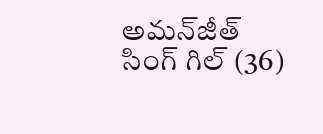అమన్‌జీత్‌ సింగ్‌ గిల్‌ (36)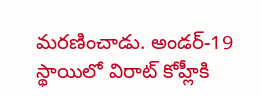మరణించాడు. అండర్‌-19 స్థాయిలో విరాట్‌ కోహ్లీకి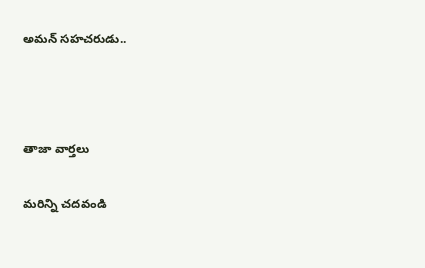అమన్‌ సహచరుడు..



తాజా వార్తలు

మరిన్ని చదవండి